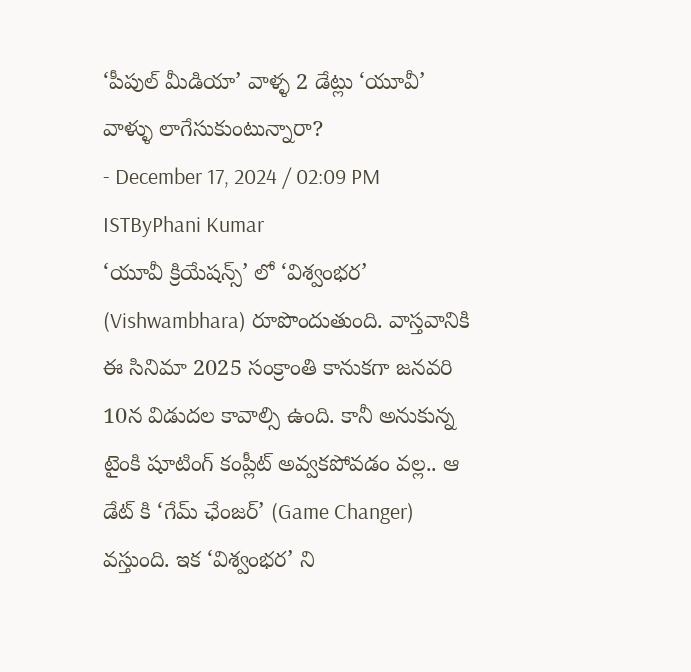‘పీపుల్ మీడియా’ వాళ్ళ 2 డేట్లు ‘యూవీ’ వాళ్ళు లాగేసుకుంటున్నారా?
- December 17, 2024 / 02:09 PM ISTByPhani Kumar
‘యూవీ క్రియేషన్స్’ లో ‘విశ్వంభర’ (Vishwambhara) రూపొందుతుంది. వాస్తవానికి ఈ సినిమా 2025 సంక్రాంతి కానుకగా జనవరి 10న విడుదల కావాల్సి ఉంది. కానీ అనుకున్న టైంకి షూటింగ్ కంప్లీట్ అవ్వకపోవడం వల్ల.. ఆ డేట్ కి ‘గేమ్ ఛేంజర్’ (Game Changer) వస్తుంది. ఇక ‘విశ్వంభర’ ని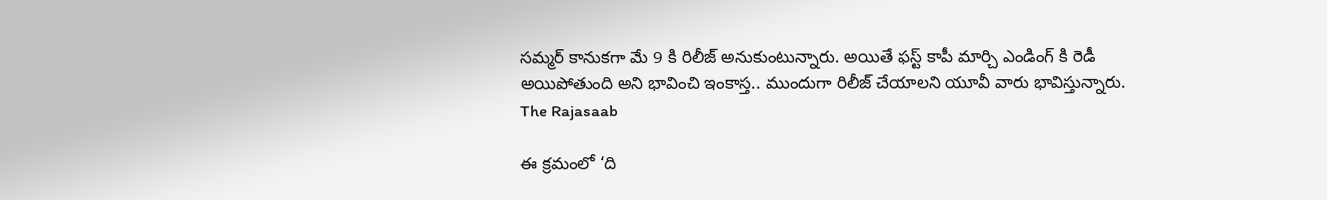సమ్మర్ కానుకగా మే 9 కి రిలీజ్ అనుకుంటున్నారు. అయితే ఫస్ట్ కాపీ మార్చి ఎండింగ్ కి రెడీ అయిపోతుంది అని భావించి ఇంకాస్త.. ముందుగా రిలీజ్ చేయాలని యూవీ వారు భావిస్తున్నారు.
The Rajasaab

ఈ క్రమంలో ‘ది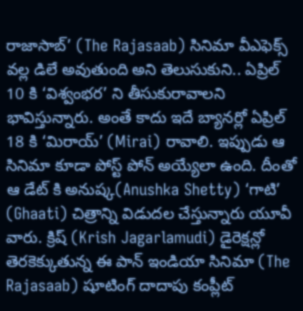రాజాసాబ్’ (The Rajasaab) సినిమా వీఎఫెక్స్ వల్ల డిలే అవుతుంది అని తెలుసుకుని.. ఏప్రిల్ 10 కి ‘విశ్వంభర’ ని తీసుకురావాలని భావిస్తున్నారు. అంతే కాదు ఇదే బ్యానర్లో ఏప్రిల్ 18 కి ‘మిరాయ్’ (Mirai) రావాలి. ఇప్పుడు ఆ సినిమా కూడా పోస్ట్ పోన్ అయ్యేలా ఉంది. దీంతో ఆ డేట్ కి అనుష్క(Anushka Shetty) ‘గాటి’ (Ghaati) చిత్రాన్ని విడుదల చేస్తున్నారు యూవీ వారు. క్రిష్ (Krish Jagarlamudi) డైరెక్షన్లో తెరకెక్కుతున్న ఈ పాన్ ఇండియా సినిమా (The Rajasaab) షూటింగ్ దాదాపు కంప్లీట్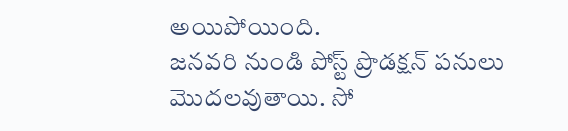అయిపోయింది.
జనవరి నుండి పోస్ట్ ప్రొడక్షన్ పనులు మొదలవుతాయి. సో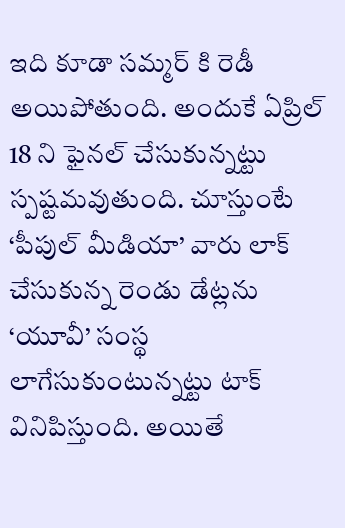ఇది కూడా సమ్మర్ కి రెడీ అయిపోతుంది. అందుకే ఏప్రిల్ 18 ని ఫైనల్ చేసుకున్నట్టు స్పష్టమవుతుంది. చూస్తుంటే ‘పీపుల్ మీడియా’ వారు లాక్ చేసుకున్న రెండు డేట్లను ‘యూవీ’ సంస్థ లాగేసుకుంటున్నట్టు టాక్ వినిపిస్తుంది. అయితే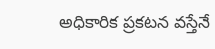అధికారిక ప్రకటన వస్తేనే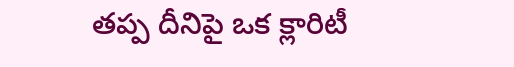తప్ప దీనిపై ఒక క్లారిటీ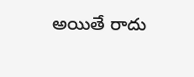అయితే రాదు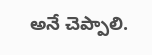అనే చెప్పాలి.